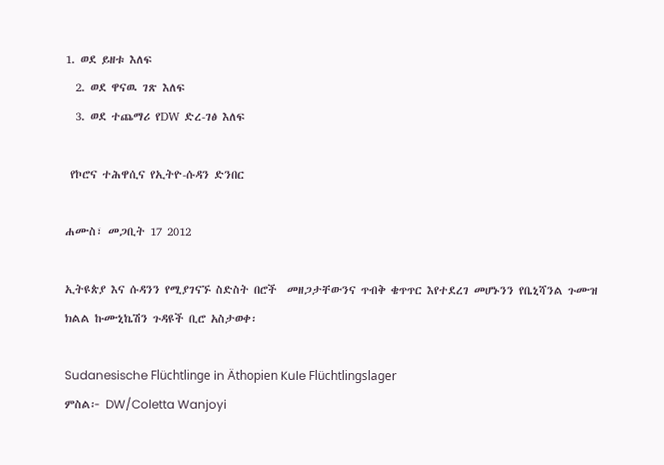1. ወደ ይዘቱ እለፍ
  2. ወደ ዋናዉ ገጽ እለፍ
  3. ወደ ተጨማሪ የDW ድረ-ገፅ እለፍ

 የኮሮና ተሕዋሲና የኢትዮ-ሱዳን ድንበር

ሐሙስ፣ መጋቢት 17 2012

ኢትዩጵያ እና ሱዳንን የሚያገናኙ ስድስት በሮች  መዘጋታቸውንና ጥብቅ ቄጥጥር እየተደረገ መሆኑንን የቤኒሻንል ጉሙዝ ክልል ኩሙኒኬሽን ጉዳዩች ቢሮ አስታወቀ፡

Sudanesische Flüchtlinge in Äthopien Kule Flüchtlingslager
ምስል፦ DW/Coletta Wanjoyi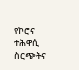የኮሮና ተሕዋሲ ስርጭትና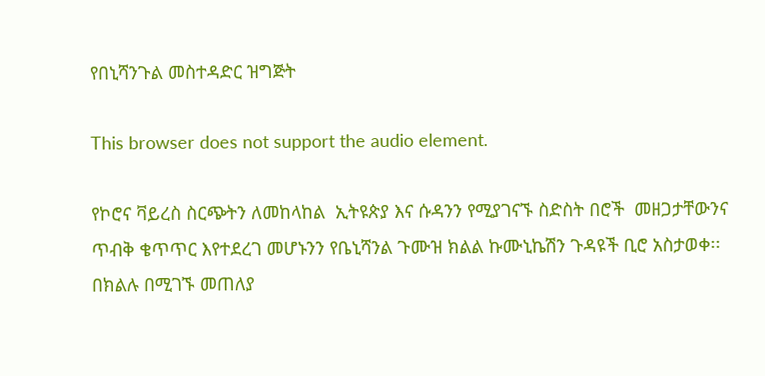የበኒሻንጉል መስተዳድር ዝግጅት

This browser does not support the audio element.

የኮሮና ቫይረስ ስርጭትን ለመከላከል  ኢትዩጵያ እና ሱዳንን የሚያገናኙ ስድስት በሮች  መዘጋታቸውንና ጥብቅ ቄጥጥር እየተደረገ መሆኑንን የቤኒሻንል ጉሙዝ ክልል ኩሙኒኬሽን ጉዳዩች ቢሮ አስታወቀ፡፡ በክልሉ በሚገኙ መጠለያ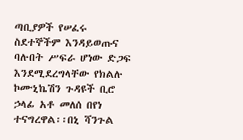ጣቢያዎች የሠፈሩ ስደተኞችም እንዳይወጡና ባሉበት ሥፍራ ሆነው ድጋፍ እንደሚደረግላቸው የክልሉ ኮሙኒኬሽን ጉዳዩች ቢሮ ኃላፊ አቶ መለሰ በየነ ተናግረዋል፡፡በኒ ሻንጉል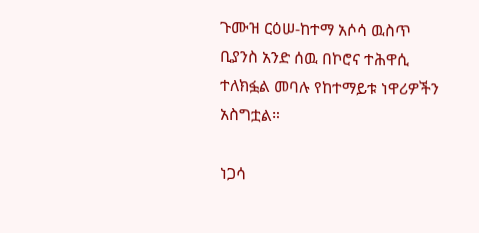ጉሙዝ ርዕሠ-ከተማ አሶሳ ዉስጥ ቢያንስ አንድ ሰዉ በኮሮና ተሕዋሲ ተለክፏል መባሉ የከተማይቱ ነዋሪዎችን አስግቷል።

ነጋሳ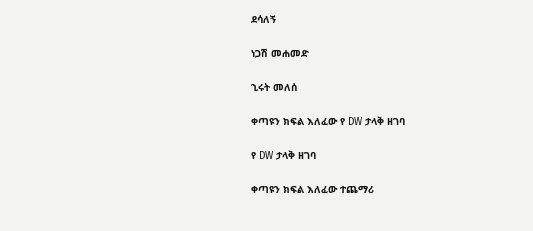ደሳለኝ

ነጋሽ መሐመድ

ኂሩት መለሰ

ቀጣዩን ክፍል እለፈው የ DW ታላቅ ዘገባ

የ DW ታላቅ ዘገባ

ቀጣዩን ክፍል እለፈው ተጨማሪ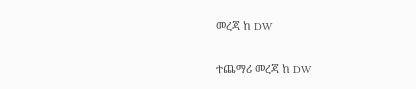መረጃ ከ DW

ተጨማሪ መረጃ ከ DW